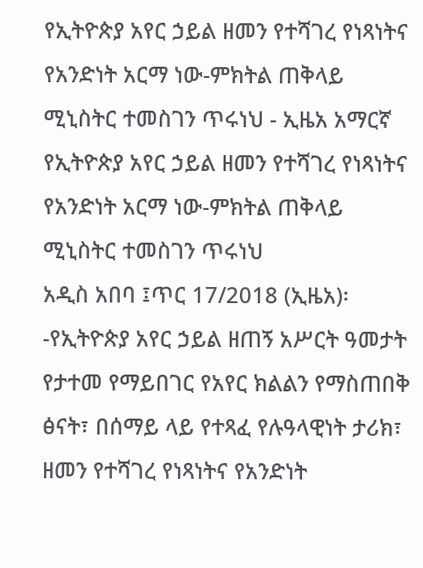የኢትዮጵያ አየር ኃይል ዘመን የተሻገረ የነጻነትና የአንድነት አርማ ነው-ምክትል ጠቅላይ ሚኒስትር ተመስገን ጥሩነህ - ኢዜአ አማርኛ
የኢትዮጵያ አየር ኃይል ዘመን የተሻገረ የነጻነትና የአንድነት አርማ ነው-ምክትል ጠቅላይ ሚኒስትር ተመስገን ጥሩነህ
አዲስ አበባ ፤ጥር 17/2018 (ኢዜአ)፡-የኢትዮጵያ አየር ኃይል ዘጠኝ አሥርት ዓመታት የታተመ የማይበገር የአየር ክልልን የማስጠበቅ ፅናት፣ በሰማይ ላይ የተጻፈ የሉዓላዊነት ታሪክ፣ ዘመን የተሻገረ የነጻነትና የአንድነት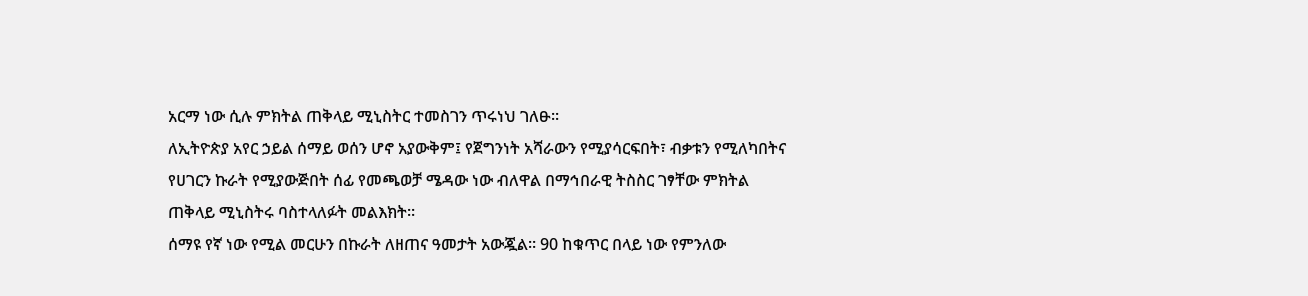አርማ ነው ሲሉ ምክትል ጠቅላይ ሚኒስትር ተመስገን ጥሩነህ ገለፁ፡፡
ለኢትዮጵያ አየር ኃይል ሰማይ ወሰን ሆኖ አያውቅም፤ የጀግንነት አሻራውን የሚያሳርፍበት፣ ብቃቱን የሚለካበትና የሀገርን ኩራት የሚያውጅበት ሰፊ የመጫወቻ ሜዳው ነው ብለዋል በማኅበራዊ ትስስር ገፃቸው ምክትል ጠቅላይ ሚኒስትሩ ባስተላለፉት መልእክት።
ሰማዩ የኛ ነው የሚል መርሁን በኩራት ለዘጠና ዓመታት አውጇል። 90 ከቁጥር በላይ ነው የምንለው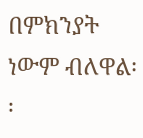በምክንያት ነውም ብለዋል፡፡